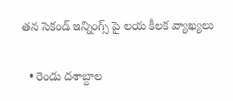తన సెకండ్ ఇన్నింగ్స్ పై లయ కీలక వ్యాఖ్యలు

  • రెండు దశాబ్దాల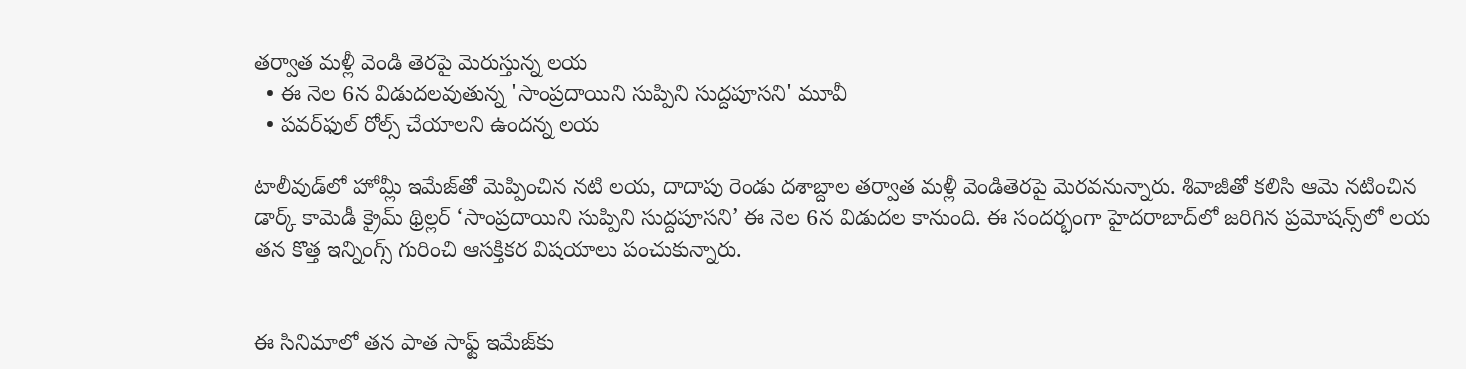తర్వాత మళ్లీ వెండి తెరపై మెరుస్తున్న లయ
  • ఈ నెల 6న విడుదలవుతున్న 'సాంప్రదాయిని సుప్పిని సుద్దపూసని' మూవీ
  • పవర్‌ఫుల్ రోల్స్ చేయాలని ఉందన్న లయ

టాలీవుడ్‌లో హోమ్లీ ఇమేజ్‌తో మెప్పించిన నటి లయ, దాదాపు రెండు దశాబ్దాల తర్వాత మళ్లీ వెండితెరపై మెరవనున్నారు. శివాజీతో కలిసి ఆమె నటించిన డార్క్ కామెడీ క్రైమ్ థ్రిల్లర్ ‘సాంప్రదాయిని సుప్పిని సుద్దపూసని’ ఈ నెల 6న విడుదల కానుంది. ఈ సందర్భంగా హైదరాబాద్‌లో జరిగిన ప్రమోషన్స్‌లో లయ తన కొత్త ఇన్నింగ్స్ గురించి ఆసక్తికర విషయాలు పంచుకున్నారు.


ఈ సినిమాలో తన పాత సాఫ్ట్ ఇమేజ్‌కు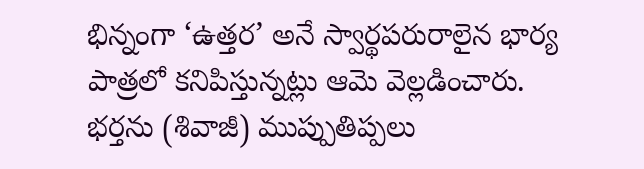భిన్నంగా ‘ఉత్తర’ అనే స్వార్థపరురాలైన భార్య పాత్రలో కనిపిస్తున్నట్లు ఆమె వెల్లడించారు. భర్తను (శివాజీ) ముప్పుతిప్పలు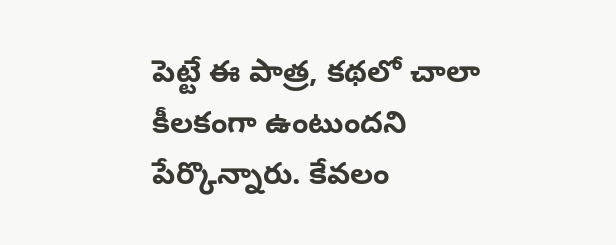పెట్టే ఈ పాత్ర, కథలో చాలా కీలకంగా ఉంటుందని పేర్కొన్నారు. కేవలం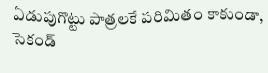ఏడుపుగొట్టు పాత్రలకే పరిమితం కాకుండా, సెకండ్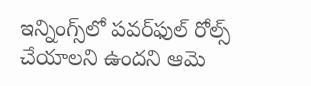ఇన్నింగ్స్‌లో పవర్‌ఫుల్ రోల్స్ చేయాలని ఉందని ఆమె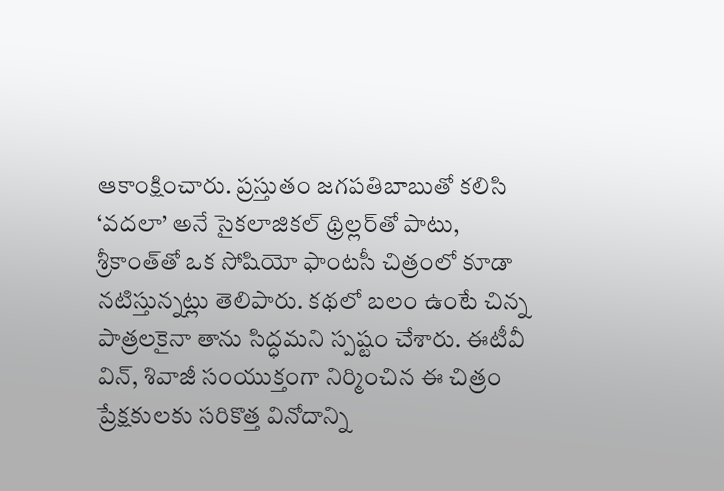ఆకాంక్షించారు. ప్రస్తుతం జగపతిబాబుతో కలిసి ‘వదలా’ అనే సైకలాజికల్ థ్రిల్లర్‌తో పాటు, శ్రీకాంత్‌తో ఒక సోషియో ఫాంటసీ చిత్రంలో కూడా నటిస్తున్నట్లు తెలిపారు. కథలో బలం ఉంటే చిన్న పాత్రలకైనా తాను సిద్ధమని స్పష్టం చేశారు. ఈటీవీ విన్, శివాజీ సంయుక్తంగా నిర్మించిన ఈ చిత్రం ప్రేక్షకులకు సరికొత్త వినోదాన్ని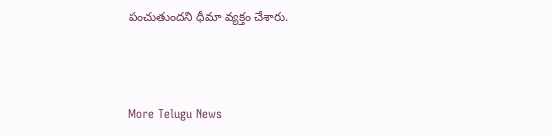పంచుతుందని ధీమా వ్యక్తం చేశారు.



More Telugu News